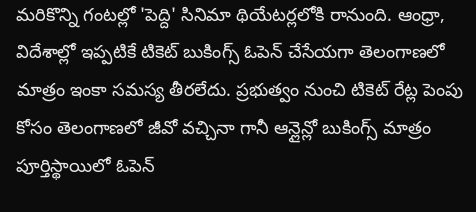మరికొన్ని గంటల్లో 'పెద్ది' సినిమా థియేటర్లలోకి రానుంది. ఆంధ్రా, విదేశాల్లో ఇప్పటికే టికెట్ బుకింగ్స్ ఓపెన్ చేసేయగా తెలంగాణలో మాత్రం ఇంకా సమస్య తీరలేదు. ప్రభుత్వం నుంచి టికెట్ రేట్ల పెంపు కోసం తెలంగాణలో జీవో వచ్చినా గానీ ఆన్లైన్లో బుకింగ్స్ మాత్రం పూర్తిస్థాయిలో ఓపెన్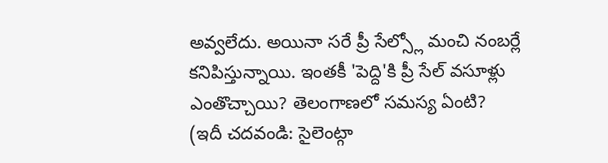అవ్వలేదు. అయినా సరే ప్రీ సేల్స్లో మంచి నంబర్లే కనిపిస్తున్నాయి. ఇంతకీ 'పెద్ది'కి ప్రీ సేల్ వసూళ్లు ఎంతొచ్చాయి? తెలంగాణలో సమస్య ఏంటి?
(ఇదీ చదవండి: సైలెంట్గా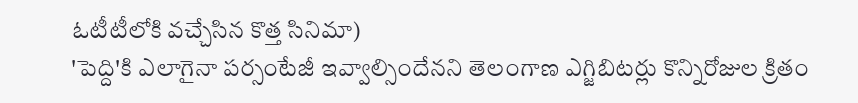ఓటీటీలోకి వచ్చేసిన కొత్త సినిమా)
'పెద్ది'కి ఎలాగైనా పర్సంటేజీ ఇవ్వాల్సిందేనని తెలంగాణ ఎగ్జిబిటర్లు కొన్నిరోజుల క్రితం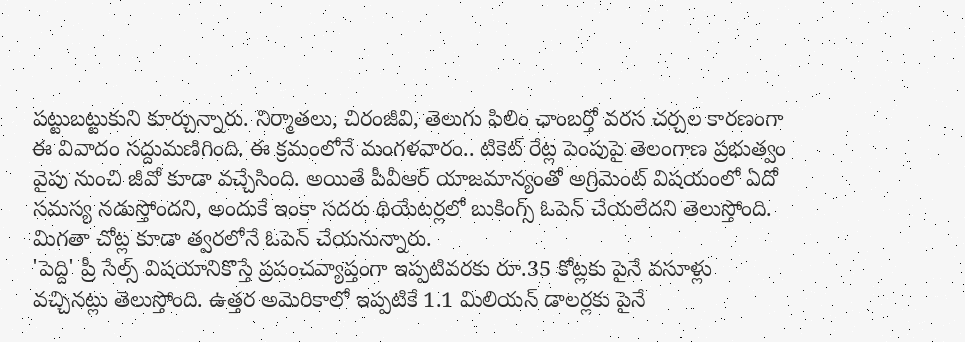పట్టుబట్టుకుని కూర్చున్నారు. నిర్మాతలు, చిరంజీవి, తెలుగు ఫిలిం ఛాంబర్తో వరస చర్చల కారణంగా ఈ వివాదం సద్దుమణిగింది. ఈ క్రమంలోనే మంగళవారం.. టికెట్ రేట్ల పెంపుపై తెలంగాణ ప్రభుత్వం వైపు నుంచి జీవో కూడా వచ్చేసింది. అయితే పీవీఆర్ యాజమాన్యంతో అగ్రిమెంట్ విషయంలో ఏదో సమస్య నడుస్తోందని, అందుకే ఇంకా సదరు థియేటర్లలో బుకింగ్స్ ఓపెన్ చేయలేదని తెలుస్తోంది. మిగతా చోట్ల కూడా త్వరలోనే ఓపెన్ చేయనున్నారు.
'పెద్ది' ప్రీ సేల్స్ విషయానికొస్తే ప్రపంచవ్యాప్తంగా ఇప్పటివరకు రూ.35 కోట్లకు పైనే వసూళ్లు వచ్చినట్లు తెలుస్తోంది. ఉత్తర అమెరికాలో ఇప్పటికే 1.1 మిలియన్ డాలర్లకు పైనే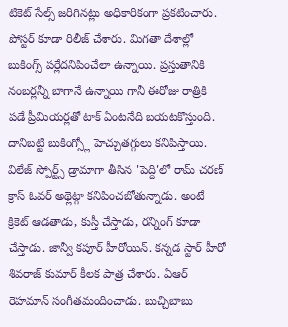టికెట్ సేల్స్ జరిగినట్లు అధికారికంగా ప్రకటించారు. పోస్టర్ కూడా రిలీజ్ చేశారు. మిగతా దేశాల్లో బుకింగ్స్ పర్లేదనిపించేలా ఉన్నాయి. ప్రస్తుతానికి నంబర్లన్నీ బాగానే ఉన్నాయి గానీ ఈరోజు రాత్రికి పడే ప్రీమియర్లతో టాక్ ఏంటనేది బయటకొస్తుంది. దానిబట్టి బుకింగ్స్లో హెచ్చుతగ్గులు కనిపిస్తాయి.
విలేజ్ స్పోర్ట్స్ డ్రామాగా తీసిన 'పెద్ది'లో రామ్ చరణ్ క్రాస్ ఓవర్ అథ్లెట్గా కనిపించబోతున్నాడు. అంటే క్రికెట్ ఆడతాడు, కుస్తీ చేస్తాడు, రన్నింగ్ కూడా చేస్తాడు. జాన్వీ కపూర్ హీరోయిన్. కన్నడ స్టార్ హీరో శివరాజ్ కుమార్ కీలక పాత్ర చేశారు. ఏఆర్ రెహమాన్ సంగీతమందించాడు. బుచ్చిబాబు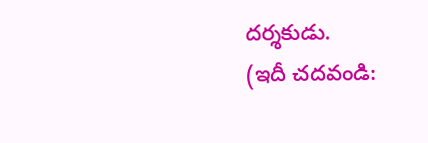దర్శకుడు.
(ఇదీ చదవండి: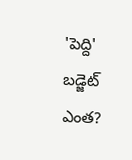'పెద్ది' బడ్జెట్ ఎంత?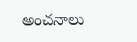అంచనాలు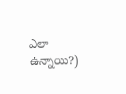ఎలా ఉన్నాయి?)